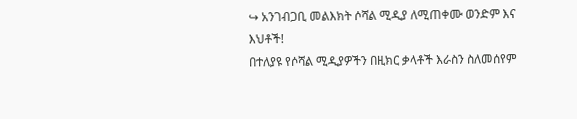↪ አንገብጋቢ መልእክት ሶሻል ሚዲያ ለሚጠቀሙ ወንድም እና እህቶች!
በተለያዩ የሶሻል ሚዲያዎችን በዚክር ቃላቶች እራስን ስለመሰየም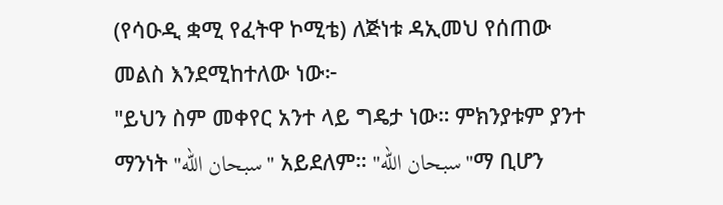(የሳዑዲ ቋሚ የፈትዋ ኮሚቴ) ለጅነቱ ዳኢመህ የሰጠው መልስ እንደሚከተለው ነው፦
"ይህን ስም መቀየር አንተ ላይ ግዴታ ነው። ምክንያቱም ያንተ ማንነት "سبحان الله" አይደለም። "سبحان الله"ማ ቢሆን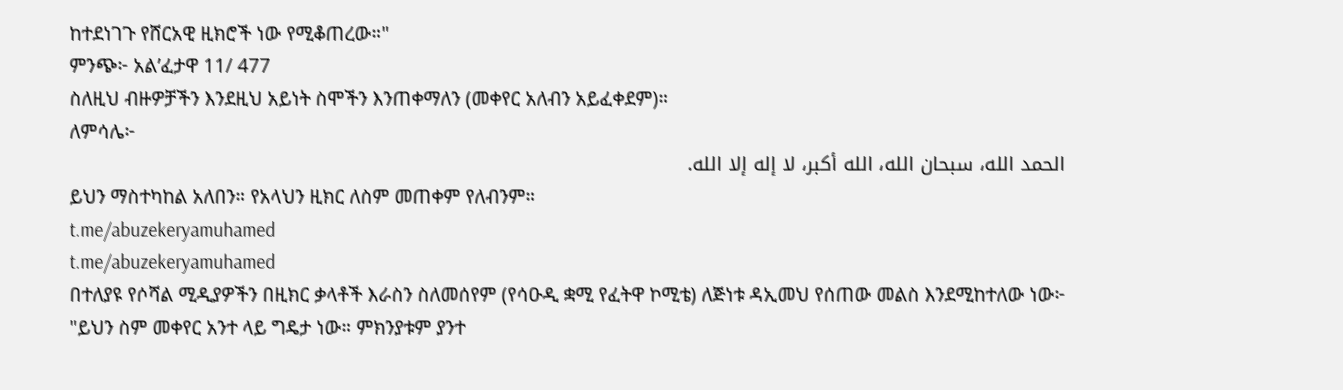ከተደነገጉ የሸርአዊ ዚክሮች ነው የሚቆጠረው።"
ምንጭ፦ አል’ፈታዋ 11/ 477
ስለዚህ ብዙዎቻችን እንደዚህ አይነት ስሞችን እንጠቀማለን (መቀየር አለብን አይፈቀደም)።
ለምሳሌ፦
الحمد الله، سبحان الله، الله أكبر، لا إله إلا الله.
ይህን ማስተካከል አለበን። የአላህን ዚክር ለስም መጠቀም የለብንም።
t.me/abuzekeryamuhamed
t.me/abuzekeryamuhamed
በተለያዩ የሶሻል ሚዲያዎችን በዚክር ቃላቶች እራስን ስለመሰየም (የሳዑዲ ቋሚ የፈትዋ ኮሚቴ) ለጅነቱ ዳኢመህ የሰጠው መልስ እንደሚከተለው ነው፦
"ይህን ስም መቀየር አንተ ላይ ግዴታ ነው። ምክንያቱም ያንተ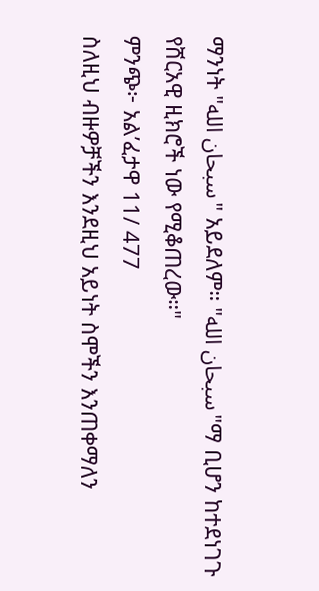ማንነት "سبحان الله" አይደለም። "سبحان الله"ማ ቢሆን ከተደነገጉ የሸርአዊ ዚክሮች ነው የሚቆጠረው።"
ምንጭ፦ አል’ፈታዋ 11/ 477
ስለዚህ ብዙዎቻችን እንደዚህ አይነት ስሞችን እንጠቀማለን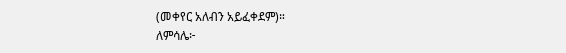(መቀየር አለብን አይፈቀደም)።
ለምሳሌ፦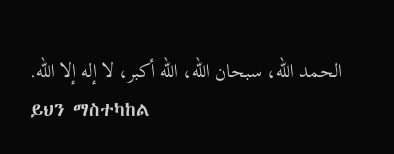الحمد الله، سبحان الله، الله أكبر، لا إله إلا الله.
ይህን ማስተካከል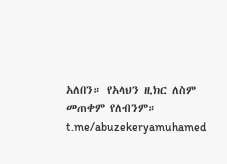አለበን። የአላህን ዚክር ለስም መጠቀም የለብንም።
t.me/abuzekeryamuhamed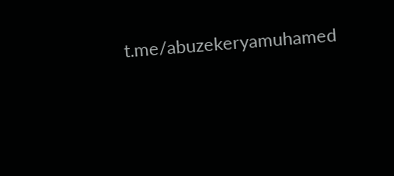t.me/abuzekeryamuhamed